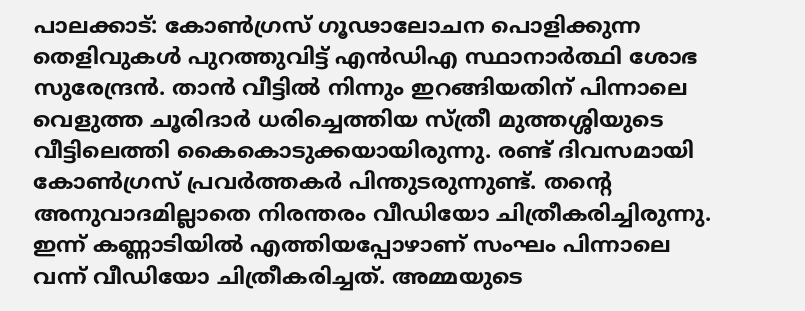പാലക്കാട്: കോൺഗ്രസ് ഗൂഢാലോചന പൊളിക്കുന്ന തെളിവുകൾ പുറത്തുവിട്ട് എൻഡിഎ സ്ഥാനാർത്ഥി ശോഭ സുരേന്ദ്രൻ. താൻ വീട്ടിൽ നിന്നും ഇറങ്ങിയതിന് പിന്നാലെ വെളുത്ത ചൂരിദാർ ധരിച്ചെത്തിയ സ്ത്രീ മുത്തശ്ശിയുടെ വീട്ടിലെത്തി കൈകൊടുക്കയായിരുന്നു. രണ്ട് ദിവസമായി കോൺഗ്രസ് പ്രവർത്തകർ പിന്തുടരുന്നുണ്ട്. തന്റെ അനുവാദമില്ലാതെ നിരന്തരം വീഡിയോ ചിത്രീകരിച്ചിരുന്നു. ഇന്ന് കണ്ണാടിയിൽ എത്തിയപ്പോഴാണ് സംഘം പിന്നാലെ വന്ന് വീഡിയോ ചിത്രീകരിച്ചത്. അമ്മയുടെ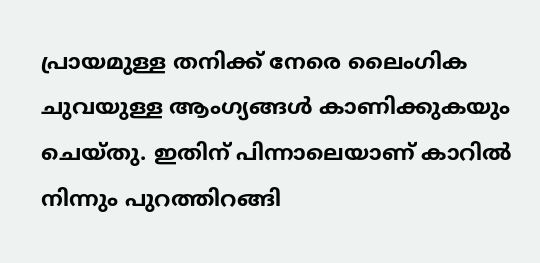പ്രായമുള്ള തനിക്ക് നേരെ ലൈംഗിക ചുവയുള്ള ആംഗ്യങ്ങൾ കാണിക്കുകയും ചെയ്തു. ഇതിന് പിന്നാലെയാണ് കാറിൽ നിന്നും പുറത്തിറങ്ങി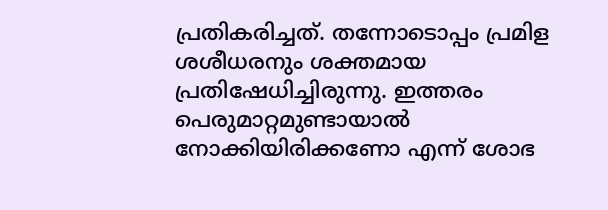പ്രതികരിച്ചത്. തന്നോടൊപ്പം പ്രമിള ശശീധരനും ശക്തമായ പ്രതിഷേധിച്ചിരുന്നു. ഇത്തരം പെരുമാറ്റമുണ്ടായാൽ നോക്കിയിരിക്കണോ എന്ന് ശോഭ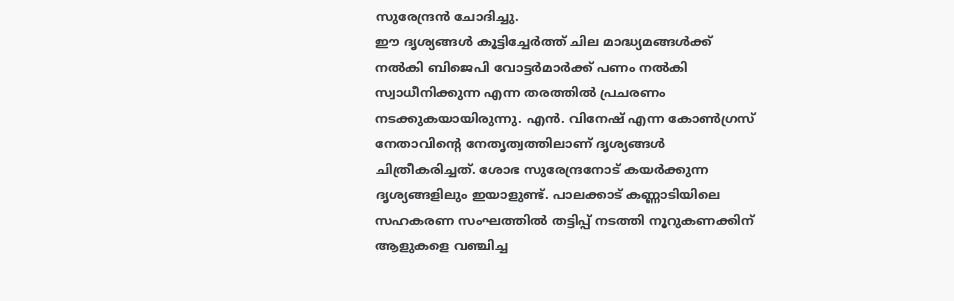സുരേന്ദ്രൻ ചോദിച്ചു.
ഈ ദൃശ്യങ്ങൾ കൂട്ടിച്ചേർത്ത് ചില മാദ്ധ്യമങ്ങൾക്ക് നൽകി ബിജെപി വോട്ടർമാർക്ക് പണം നൽകി സ്വാധീനിക്കുന്ന എന്ന തരത്തിൽ പ്രചരണം നടക്കുകയായിരുന്നു. എൻ. വിനേഷ് എന്ന കോൺഗ്രസ് നേതാവിന്റെ നേതൃത്വത്തിലാണ് ദൃശ്യങ്ങൾ ചിത്രീകരിച്ചത്. ശോഭ സുരേന്ദ്രനോട് കയർക്കുന്ന ദൃശ്യങ്ങളിലും ഇയാളുണ്ട്. പാലക്കാട് കണ്ണാടിയിലെ സഹകരണ സംഘത്തിൽ തട്ടിപ്പ് നടത്തി നൂറുകണക്കിന് ആളുകളെ വഞ്ചിച്ച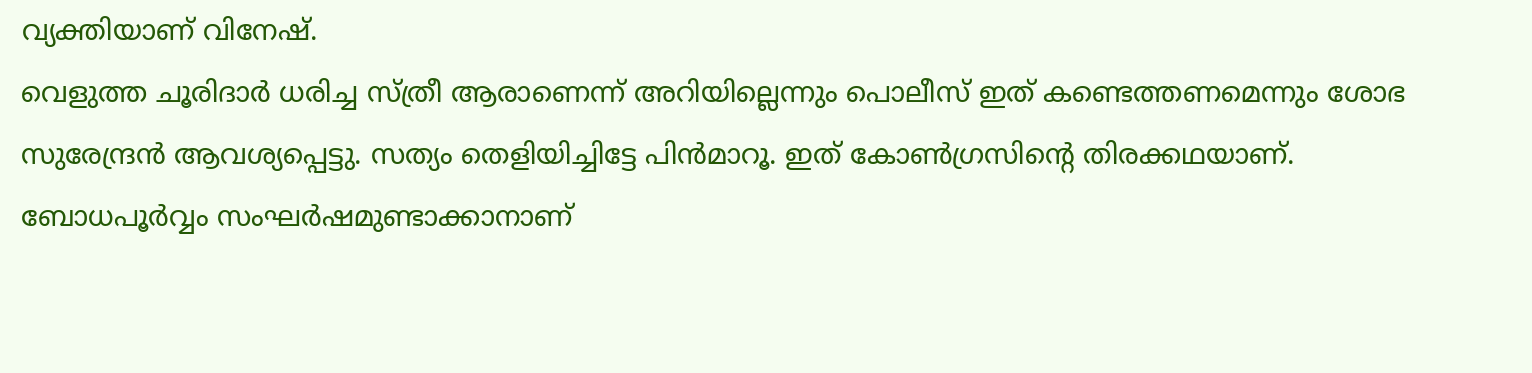വ്യക്തിയാണ് വിനേഷ്.
വെളുത്ത ചൂരിദാർ ധരിച്ച സ്ത്രീ ആരാണെന്ന് അറിയില്ലെന്നും പൊലീസ് ഇത് കണ്ടെത്തണമെന്നും ശോഭ സുരേന്ദ്രൻ ആവശ്യപ്പെട്ടു. സത്യം തെളിയിച്ചിട്ടേ പിൻമാറൂ. ഇത് കോൺഗ്രസിന്റെ തിരക്കഥയാണ്. ബോധപൂർവ്വം സംഘർഷമുണ്ടാക്കാനാണ്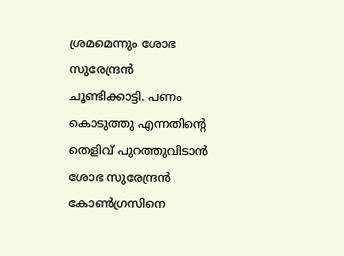ശ്രമമെന്നും ശോഭ സുരേന്ദ്രൻ ചൂണ്ടിക്കാട്ടി. പണം കൊടുത്തു എന്നതിന്റെ തെളിവ് പുറത്തുവിടാൻ ശോഭ സുരേന്ദ്രൻ കോൺഗ്രസിനെ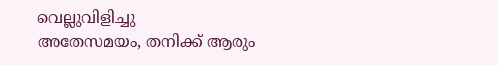വെല്ലുവിളിച്ചു
അതേസമയം, തനിക്ക് ആരും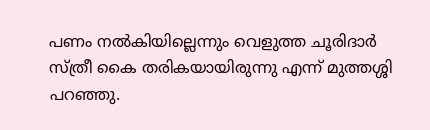പണം നൽകിയില്ലെന്നും വെളുത്ത ചൂരിദാർ സ്ത്രീ കൈ തരികയായിരുന്നു എന്ന് മുത്തശ്ശി പറഞ്ഞു.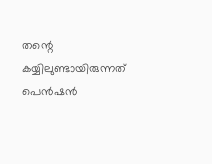തന്റെ കയ്യിലുണ്ടായിരുന്നത് പെൻഷൻ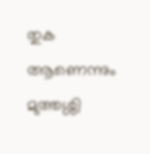തുക ആണെന്നും മുത്തശ്ശി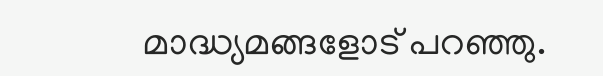മാദ്ധ്യമങ്ങളോട് പറഞ്ഞു.